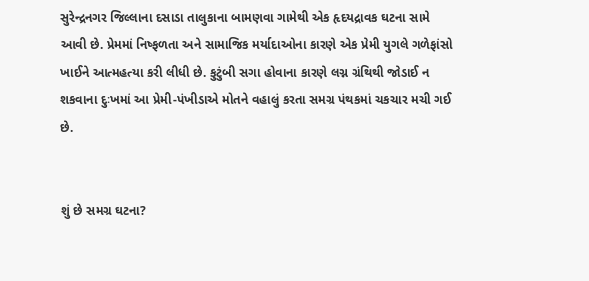સુરેન્દ્રનગર જિલ્લાના દસાડા તાલુકાના બામણવા ગામેથી એક હૃદયદ્રાવક ઘટના સામે આવી છે. પ્રેમમાં નિષ્ફળતા અને સામાજિક મર્યાદાઓના કારણે એક પ્રેમી યુગલે ગળેફાંસો ખાઈને આત્મહત્યા કરી લીધી છે. કુટુંબી સગા હોવાના કારણે લગ્ન ગ્રંથિથી જોડાઈ ન શકવાના દુઃખમાં આ પ્રેમી-પંખીડાએ મોતને વહાલું કરતા સમગ્ર પંથકમાં ચકચાર મચી ગઈ છે.


શું છે સમગ્ર ઘટના?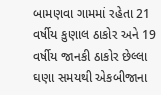બામણવા ગામમાં રહેતા 21 વર્ષીય કુણાલ ઠાકોર અને 19 વર્ષીય જાનકી ઠાકોર છેલ્લા ઘણા સમયથી એકબીજાના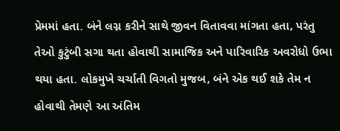પ્રેમમાં હતા. બંને લગ્ન કરીને સાથે જીવન વિતાવવા માંગતા હતા, પરંતુ તેઓ કુટુંબી સગા થતા હોવાથી સામાજિક અને પારિવારિક અવરોધો ઉભા થયા હતા. લોકમુખે ચર્ચાતી વિગતો મુજબ, બંને એક થઈ શકે તેમ ન હોવાથી તેમણે આ અંતિમ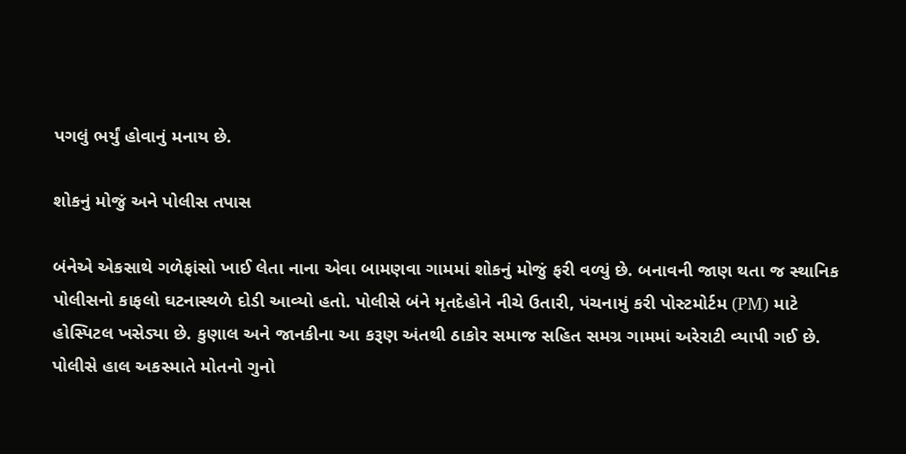પગલું ભર્યું હોવાનું મનાય છે.

શોકનું મોજું અને પોલીસ તપાસ

બંનેએ એકસાથે ગળેફાંસો ખાઈ લેતા નાના એવા બામણવા ગામમાં શોકનું મોજું ફરી વળ્યું છે. બનાવની જાણ થતા જ સ્થાનિક પોલીસનો કાફલો ઘટનાસ્થળે દોડી આવ્યો હતો. પોલીસે બંને મૃતદેહોને નીચે ઉતારી, પંચનામું કરી પોસ્ટમોર્ટમ (PM) માટે હોસ્પિટલ ખસેડ્યા છે. કુણાલ અને જાનકીના આ કરૂણ અંતથી ઠાકોર સમાજ સહિત સમગ્ર ગામમાં અરેરાટી વ્યાપી ગઈ છે. પોલીસે હાલ અકસ્માતે મોતનો ગુનો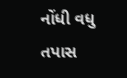નોંધી વધુ તપાસ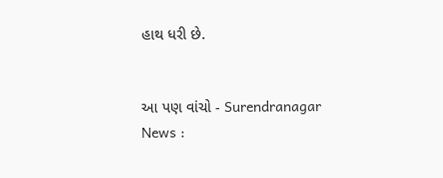હાથ ધરી છે.


આ પણ વાંચો - Surendranagar News :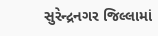સુરેન્દ્રનગર જિલ્લામાં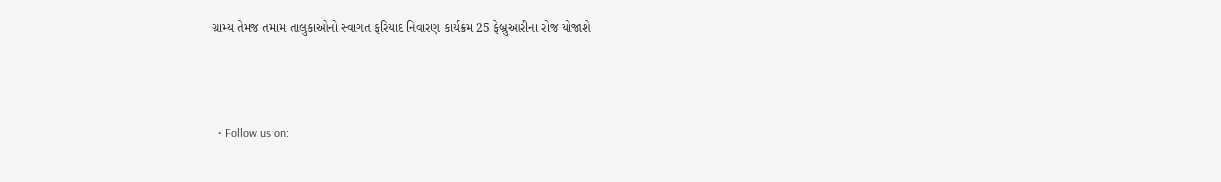ગ્રામ્ય તેમજ તમામ તાલુકાઓનો સ્વાગત ફરિયાદ નિવારણ કાર્યક્રમ 25 ફેબ્રુઆરીના રોજ યોજાશે



  • Follow us on: